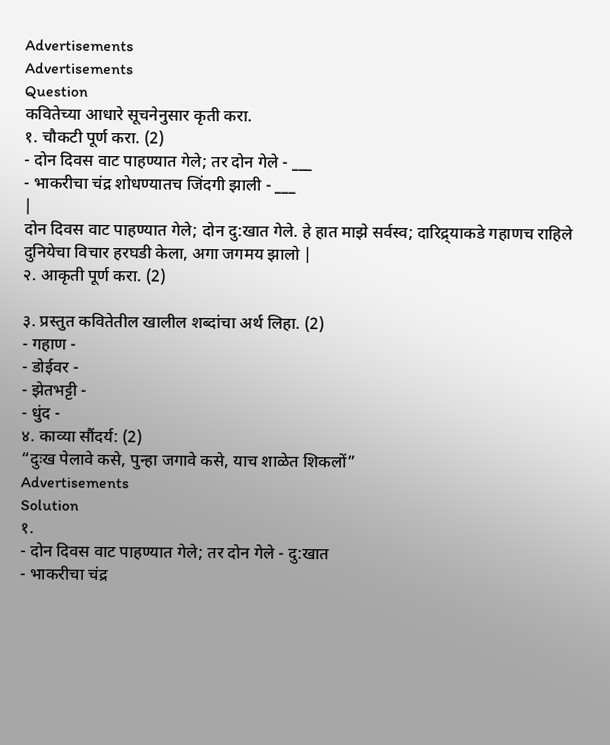Advertisements
Advertisements
Question
कवितेच्या आधारे सूचनेनुसार कृती करा.
१. चौकटी पूर्ण करा. (2)
- दोन दिवस वाट पाहण्यात गेले; तर दोन गेले - ___
- भाकरीचा चंद्र शोधण्यातच जिंदगी झाली - ___
|
दोन दिवस वाट पाहण्यात गेले; दोन दु:खात गेले. हे हात माझे सर्वस्व; दारिद्र्याकडे गहाणच राहिले दुनियेचा विचार हरघडी केला, अगा जगमय झालो |
२. आकृती पूर्ण करा. (2)

३. प्रस्तुत कवितेतील खालील शब्दांचा अर्थ लिहा. (2)
- गहाण -
- डोईवर -
- झेतभट्टी -
- धुंद -
४. काव्या सौंदर्य: (2)
“दुःख पेलावे कसे, पुन्हा जगावे कसे, याच शाळेत शिकलों”
Advertisements
Solution
१.
- दोन दिवस वाट पाहण्यात गेले; तर दोन गेले - दु:खात
- भाकरीचा चंद्र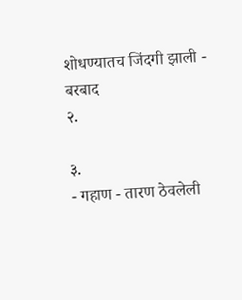शोधण्यातच जिंदगी झाली - बरबाद
२.

३.
- गहाण - तारण ठेवलेली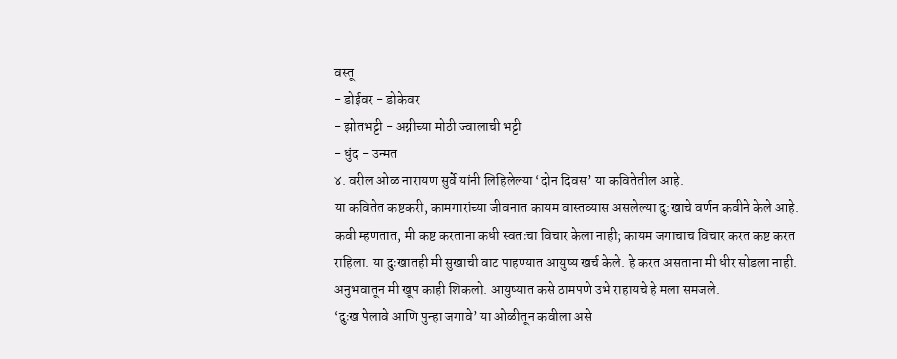वस्तू
- डोईवर - डोकेवर
- झोतभट्टी - अग्नीच्या मोठी ज्वालाची भट्टी
- धुंद - उन्मत
४. वरील ओळ नारायण सुर्वे यांनी लिहिलेल्या ‘दोन दिवस’ या कवितेतील आहे.
या कवितेत कष्टकरी, कामगारांच्या जीवनात कायम वास्तव्यास असलेल्या दु:खाचे वर्णन कवीने केले आहे.
कवी म्हणतात, मी कष्ट करताना कधी स्वतःचा विचार केला नाही; कायम जगाचाच विचार करत कष्ट करत राहिला. या दुःखातही मी सुखाची वाट पाहण्यात आयुष्य खर्च केले. हे करत असताना मी धीर सोडला नाही. अनुभवातून मी खूप काही शिकलो. आयुष्यात कसे ठामपणे उभे राहायचे हे मला समजले.
‘दुःख पेलावे आणि पुन्हा जगावे’ या ओळीतून कवीला असे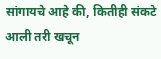सांगायचे आहे की, कितीही संकटे आली तरी खचून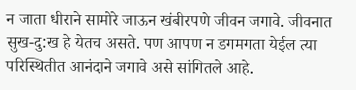न जाता धीराने सामोरे जाऊन खंबीरपणे जीवन जगावे. जीवनात सुख-दु:ख हे येतच असते. पण आपण न डगमगता येईल त्या परिस्थितीत आनंदाने जगावे असे सांगितले आहे.